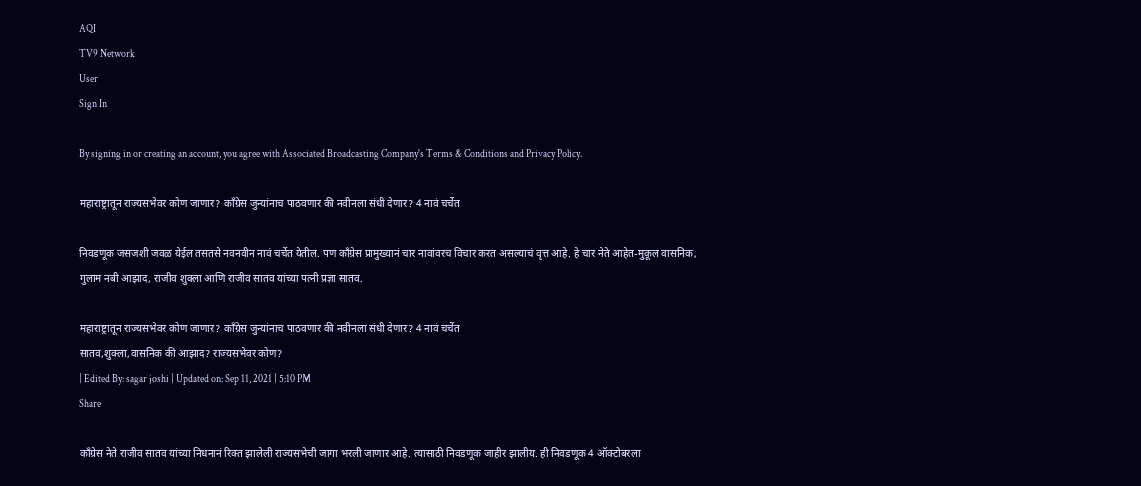AQI
TV9 Network
User
Sign In

By signing in or creating an account, you agree with Associated Broadcasting Company's Terms & Conditions and Privacy Policy.

महाराष्ट्रातून राज्यसभेवर कोण जाणार? काँग्रेस जुन्यांनाच पाठवणार की नवीनला संधी देणार? 4 नावं चर्चेत

निवडणूक जसजशी जवळ येईल तसतसे नवनवीन नावं चर्चेत येतील. पण काँग्रेस प्रामुख्यानं चार नावांवरच विचार करत असल्याचं वृत्त आहे. हे चार नेते आहेत-मुकूल वासनिक, गुलाम नबी आझाद, राजीव शुक्ला आणि राजीव सातव यांच्या पत्नी प्रज्ञा सातव.

महाराष्ट्रातून राज्यसभेवर कोण जाणार? काँग्रेस जुन्यांनाच पाठवणार की नवीनला संधी देणार? 4 नावं चर्चेत
सातव,शुक्ला,वासनिक की आझाद? राज्यसभेवर कोण?
| Edited By: sagar joshi | Updated on: Sep 11, 2021 | 5:10 PM
Share

काँग्रेस नेते राजीव सातव यांच्या निधनानं रिक्त झालेली राज्यसभेची जागा भरली जाणार आहे. त्यासाठी निवडणूक जाहीर झालीय. ही निवडणूक 4 ऑक्टोबरला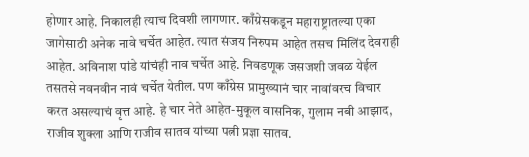होणार आहे. निकालही त्याच दिवशी लागणार. काँग्रेसकडून महाराष्ट्रातल्या एका जागेसाठी अनेक नावे चर्चेत आहेत. त्यात संजय निरुपम आहेत तसच मिलिंद देवराही आहेत. अविनाश पांडे यांचंही नाव चर्चेत आहे. निवडणूक जसजशी जवळ येईल तसतसे नवनवीन नावं चर्चेत येतील. पण काँग्रेस प्रामुख्यानं चार नावांवरच विचार करत असल्याचं वृत्त आहे. हे चार नेते आहेत-मुकूल वासनिक, गुलाम नबी आझाद, राजीव शुक्ला आणि राजीव सातव यांच्या पत्नी प्रज्ञा सातव.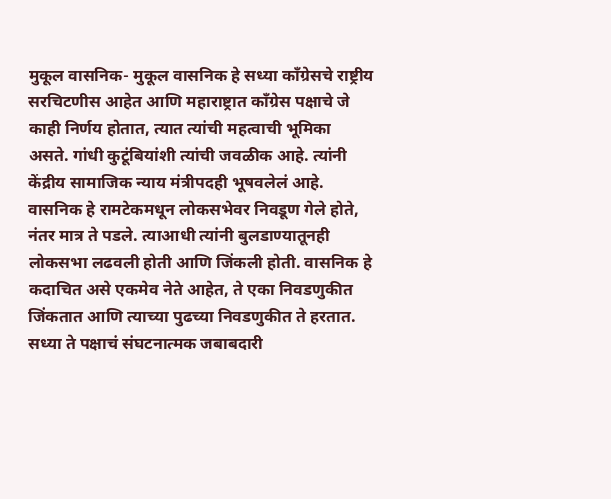मुकूल वासनिक- मुकूल वासनिक हे सध्या काँग्रेसचे राष्ट्रीय सरचिटणीस आहेत आणि महाराष्ट्रात काँग्रेस पक्षाचे जे काही निर्णय होतात, त्यात त्यांची महत्वाची भूमिका असते. गांधी कुटूंबियांशी त्यांची जवळीक आहे. त्यांनी केंद्रीय सामाजिक न्याय मंत्रीपदही भूषवलेलं आहे. वासनिक हे रामटेकमधून लोकसभेवर निवडूण गेले होते, नंतर मात्र ते पडले. त्याआधी त्यांनी बुलडाण्यातूनही लोकसभा लढवली होती आणि जिंकली होती. वासनिक हे कदाचित असे एकमेव नेते आहेत, ते एका निवडणुकीत जिंकतात आणि त्याच्या पुढच्या निवडणुकीत ते हरतात. सध्या ते पक्षाचं संघटनात्मक जबाबदारी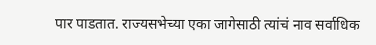पार पाडतात. राज्यसभेच्या एका जागेसाठी त्यांचं नाव सर्वाधिक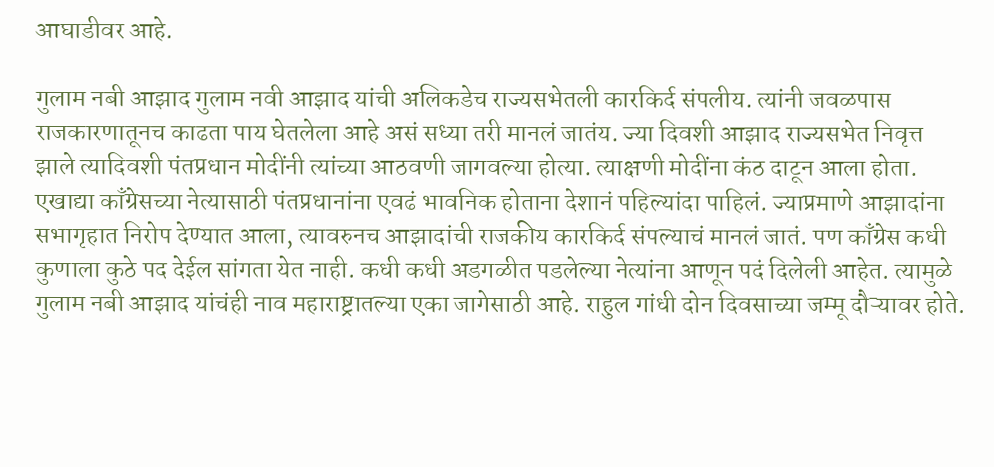आघाडीवर आहे.

गुलाम नबी आझाद गुलाम नवी आझाद यांची अलिकडेच राज्यसभेतली कारकिर्द संपलीय. त्यांनी जवळपास राजकारणातूनच काढता पाय घेतलेला आहे असं सध्या तरी मानलं जातंय. ज्या दिवशी आझाद राज्यसभेत निवृत्त झाले त्यादिवशी पंतप्रधान मोदींनी त्यांच्या आठवणी जागवल्या होत्या. त्याक्षणी मोदींना कंठ दाटून आला होता. एखाद्या काँग्रेसच्या नेत्यासाठी पंतप्रधानांना एवढं भावनिक होताना देशानं पहिल्यांदा पाहिलं. ज्याप्रमाणे आझादांना सभागृहात निरोप देण्यात आला, त्यावरुनच आझादांची राजकीय कारकिर्द संपल्याचं मानलं जातं. पण काँग्रेस कधी कुणाला कुठे पद देईल सांगता येत नाही. कधी कधी अडगळीत पडलेल्या नेत्यांना आणून पदं दिलेली आहेत. त्यामुळे गुलाम नबी आझाद यांचंही नाव महाराष्ट्रातल्या एका जागेसाठी आहे. राहुल गांधी दोन दिवसाच्या जम्मू दौऱ्यावर होते.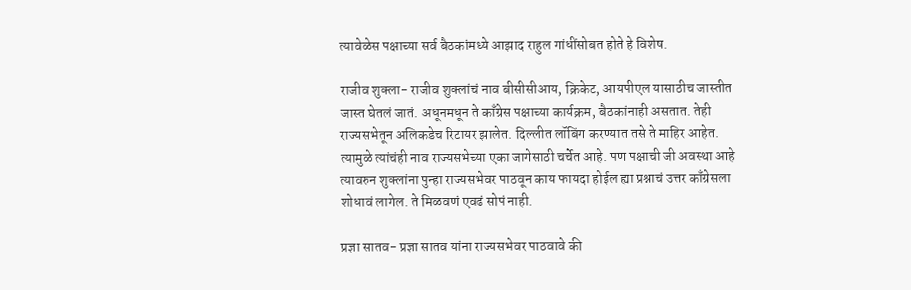त्यावेळेस पक्षाच्या सर्व बैठकांमध्ये आझाद राहुल गांधींसोबत होते हे विशेष.

राजीव शुक्ला- राजीव शुक्लांचं नाव बीसीसीआय, क्रिकेट, आयपीएल यासाठीच जास्तीत जास्त घेतलं जातं. अधूनमधून ते काँग्रेस पक्षाच्या कार्यक्रम, बैठकांनाही असतात. तेही राज्यसभेतून अलिकडेच रिटायर झालेत. दिल्लीत लॉबिंग करण्यात तसे ते माहिर आहेत. त्यामुळे त्यांचंही नाव राज्यसभेच्या एका जागेसाठी चर्चेत आहे. पण पक्षाची जी अवस्था आहे त्यावरुन शुक्लांना पुन्हा राज्यसभेवर पाठवून काय फायदा होईल ह्या प्रश्नाचं उत्तर काँग्रेसला शोधावं लागेल. ते मिळवणं एवढं सोपं नाही.

प्रज्ञा सातव- प्रज्ञा सातव यांना राज्यसभेवर पाठवावे की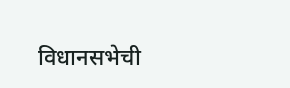विधानसभेची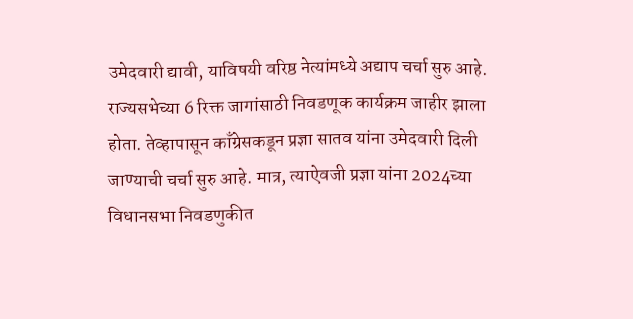उमेदवारी द्यावी, याविषयी वरिष्ठ नेत्यांमध्ये अद्याप चर्चा सुरु आहे. राज्यसभेच्या 6 रिक्त जागांसाठी निवडणूक कार्यक्रम जाहीर झाला होता. तेव्हापासून काँग्रेसकडून प्रज्ञा सातव यांना उमेदवारी दिली जाण्याची चर्चा सुरु आहे. मात्र, त्याऐवजी प्रज्ञा यांना 2024च्या विधानसभा निवडणुकीत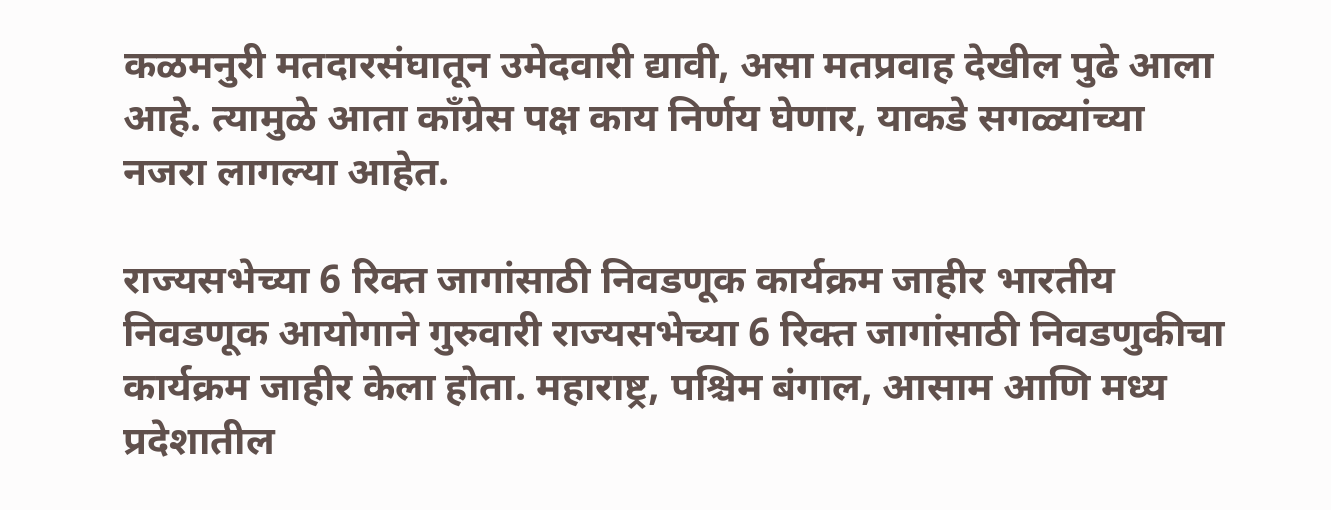कळमनुरी मतदारसंघातून उमेदवारी द्यावी, असा मतप्रवाह देखील पुढे आला आहे. त्यामुळे आता काँग्रेस पक्ष काय निर्णय घेणार, याकडे सगळ्यांच्या नजरा लागल्या आहेत.

राज्यसभेच्या 6 रिक्त जागांसाठी निवडणूक कार्यक्रम जाहीर भारतीय निवडणूक आयोगाने गुरुवारी राज्यसभेच्या 6 रिक्त जागांसाठी निवडणुकीचा कार्यक्रम जाहीर केला होता. महाराष्ट्र, पश्चिम बंगाल, आसाम आणि मध्य प्रदेशातील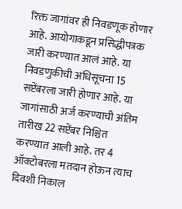रिक्त जागांवर ही निवडणूक होणार आहे. आयोगाकडून प्रसिद्धीपत्रक जारी करण्यात आलं आहे. या निवडणुकीची अधिसूचना 15 सप्टेंबरला जारी होणार आहे. या जागांसाठी अर्ज करण्याची अंतिम तारीख 22 सप्टेंबर निश्चित करण्यात आली आहे. तर 4 ऑक्टोबरला मतदान होऊन त्याच दिवशी निकाल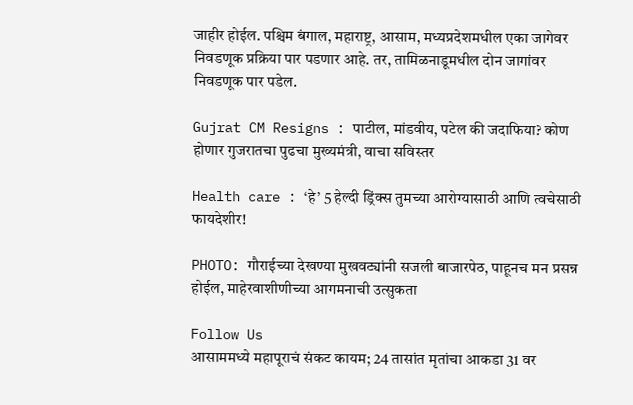जाहीर होईल. पश्चिम बंगाल, महाराष्ट्र, आसाम, मध्यप्रदेशमधील एका जागेवर निवडणूक प्रक्रिया पार पडणार आहे. तर, तामिळनाडूमधील दोन जागांवर निवडणूक पार पडेल.

Gujrat CM Resigns : पाटील, मांडवीय, पटेल की जदाफिया? कोण होणार गुजरातचा पुढचा मुख्यमंत्री, वाचा सविस्तर

Health care : ‘हे’ 5 हेल्दी ड्रिंक्स तुमच्या आरोग्यासाठी आणि त्वचेसाठी फायदेशीर!

PHOTO: गौराईच्या देखण्या मुखवट्यांनी सजली बाजारपेठ, पाहूनच मन प्रसन्न होईल, माहेरवाशीणीच्या आगमनाची उत्सुकता

Follow Us
आसाममध्ये महापूराचं संकट कायम; 24 तासांत मृतांचा आकडा 31 वर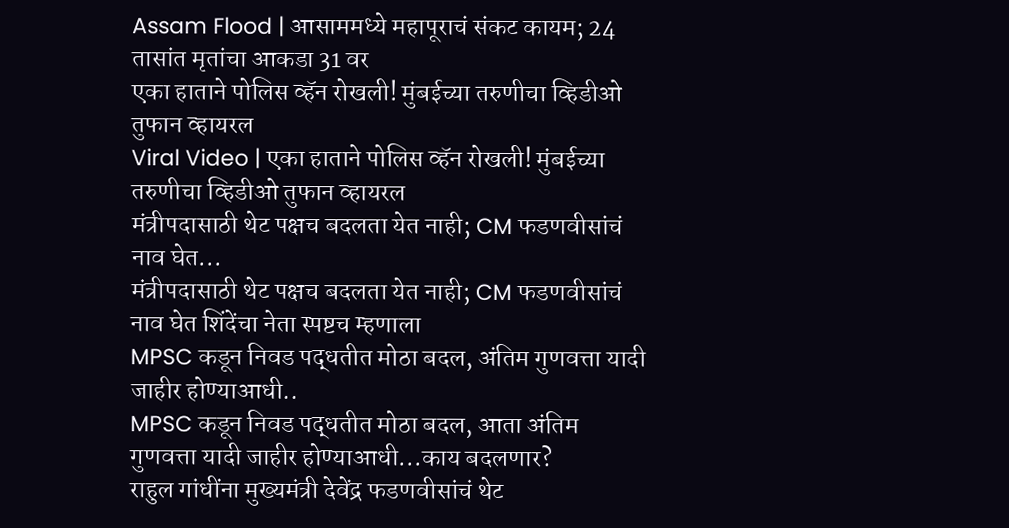Assam Flood | आसाममध्ये महापूराचं संकट कायम; 24 तासांत मृतांचा आकडा 31 वर
एका हाताने पोलिस व्हॅन रोखली! मुंबईच्या तरुणीचा व्हिडीओ तुफान व्हायरल
Viral Video | एका हाताने पोलिस व्हॅन रोखली! मुंबईच्या तरुणीचा व्हिडीओ तुफान व्हायरल
मंत्रीपदासाठी थेट पक्षच बदलता येत नाही; CM फडणवीसांचं नाव घेत...
मंत्रीपदासाठी थेट पक्षच बदलता येत नाही; CM फडणवीसांचं नाव घेत शिंदेंचा नेता स्पष्टच म्हणाला
MPSC कडून निवड पद्धतीत मोठा बदल, अंतिम गुणवत्ता यादी जाहीर होण्याआधी..
MPSC कडून निवड पद्धतीत मोठा बदल, आता अंतिम गुणवत्ता यादी जाहीर होण्याआधी...काय बदलणार?
राहुल गांधींना मुख्यमंत्री देवेंद्र फडणवीसांचं थेट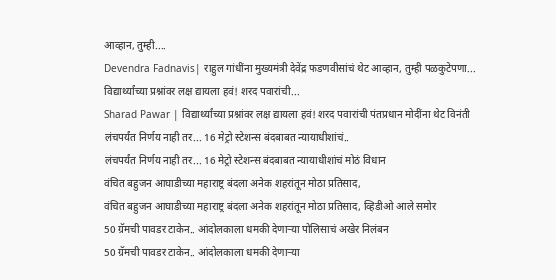आव्हान, तुम्ही....
Devendra Fadnavis| राहुल गांधींना मुख्यमंत्री देवेंद्र फडणवीसांचं थेट आव्हान, तुम्ही पळकुटेपणा...
विद्यार्थ्यांच्या प्रश्नांवर लक्ष द्यायला हवं! शरद पवारांची...
Sharad Pawar | विद्यार्थ्यांच्या प्रश्नांवर लक्ष द्यायला हवं! शरद पवारांची पंतप्रधान मोदींना थेट विनंती
लंचपर्यंत निर्णय नाही तर... 16 मेट्रो स्टेशन्स बंदबाबत न्यायाधीशांचं..
लंचपर्यंत निर्णय नाही तर... 16 मेट्रो स्टेशन्स बंदबाबत न्यायाधीशांचं मोठं विधान
वंचित बहुजन आघाडीच्या महाराष्ट्र बंदला अनेक शहरांतून मोठा प्रतिसाद,
वंचित बहुजन आघाडीच्या महाराष्ट्र बंदला अनेक शहरांतून मोठा प्रतिसाद, व्हिडीओ आले समोर
50 ग्रॅमची पावडर टाकेन.. आंदोलकाला धमकी देणाऱ्या पोलिसाचं अखेर निलंबन
50 ग्रॅमची पावडर टाकेन.. आंदोलकाला धमकी देणाऱ्या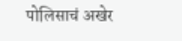पोलिसाचं अखेर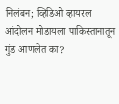निलंबन; व्हिडिओ व्हायरल
आंदोलन मोडायला पाकिस्तानातून गुंड आणलेत का?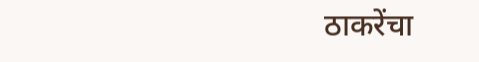ठाकरेंचा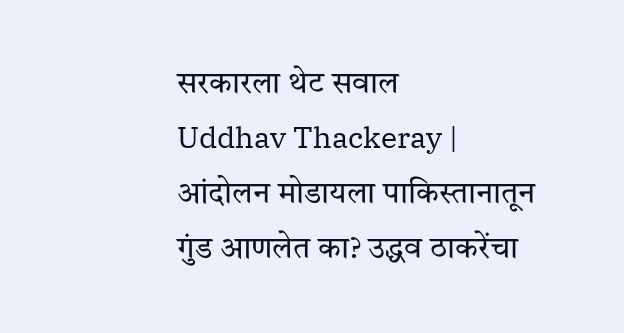सरकारला थेट सवाल
Uddhav Thackeray | आंदोलन मोडायला पाकिस्तानातून गुंड आणलेत का? उद्धव ठाकरेंचा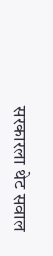सरकारला थेट सवाल